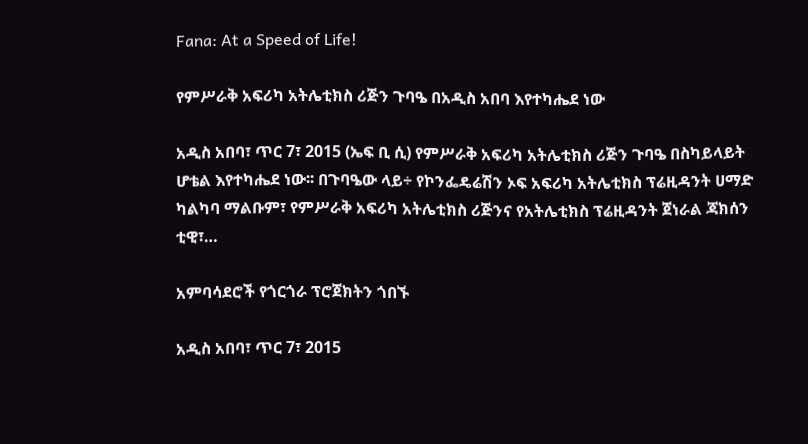Fana: At a Speed of Life!

የምሥራቅ አፍሪካ አትሌቲክስ ሪጅን ጉባዔ በአዲስ አበባ እየተካሔደ ነው

አዲስ አበባ፣ ጥር 7፣ 2015 (ኤፍ ቢ ሲ) የምሥራቅ አፍሪካ አትሌቲክስ ሪጅን ጉባዔ በስካይላይት ሆቴል እየተካሔደ ነው፡፡ በጉባዔው ላይ÷ የኮንፌዴሬሽን ኦፍ አፍሪካ አትሌቲክስ ፕሬዚዳንት ሀማድ ካልካባ ማልቡም፣ የምሥራቅ አፍሪካ አትሌቲክስ ሪጅንና የአትሌቲክስ ፕሬዚዳንት ጀነራል ጃክሰን ቲዊ፣…

አምባሳደሮች የጎርጎራ ፕሮጀክትን ጎበኙ

አዲስ አበባ፣ ጥር 7፣ 2015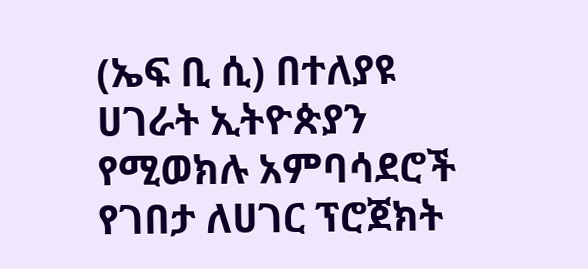(ኤፍ ቢ ሲ) በተለያዩ ሀገራት ኢትዮጵያን የሚወክሉ አምባሳደሮች የገበታ ለሀገር ፕሮጀክት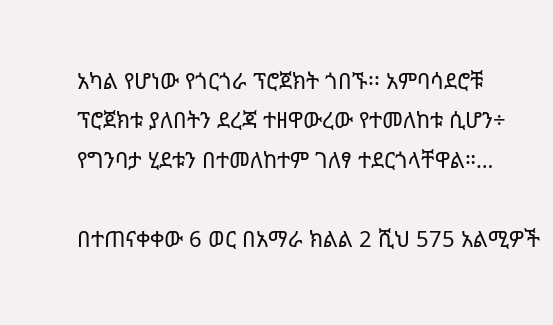አካል የሆነው የጎርጎራ ፕሮጀክት ጎበኙ፡፡ አምባሳደሮቹ ፕሮጀክቱ ያለበትን ደረጃ ተዘዋውረው የተመለከቱ ሲሆን÷ የግንባታ ሂደቱን በተመለከተም ገለፃ ተደርጎላቸዋል።…

በተጠናቀቀው 6 ወር በአማራ ክልል 2 ሺህ 575 አልሚዎች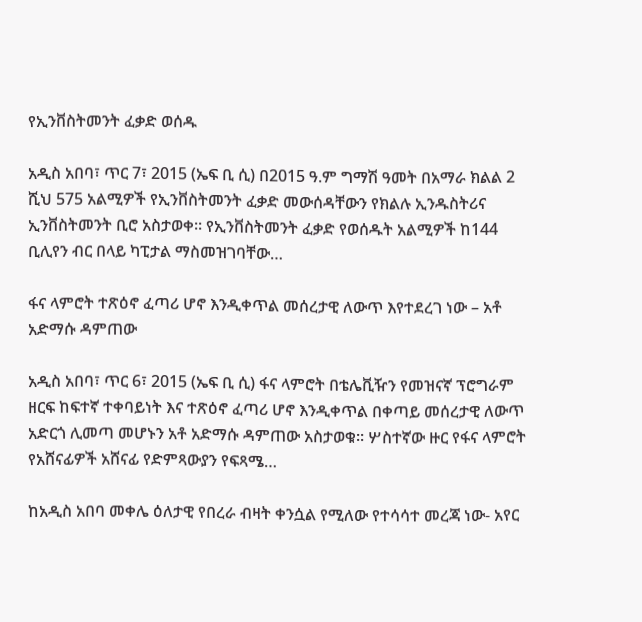የኢንቨስትመንት ፈቃድ ወሰዱ

አዲስ አበባ፣ ጥር 7፣ 2015 (ኤፍ ቢ ሲ) በ2015 ዓ.ም ግማሽ ዓመት በአማራ ክልል 2 ሺህ 575 አልሚዎች የኢንቨስትመንት ፈቃድ መውሰዳቸውን የክልሉ ኢንዱስትሪና ኢንቨስትመንት ቢሮ አስታወቀ፡፡ የኢንቨስትመንት ፈቃድ የወሰዱት አልሚዎች ከ144 ቢሊየን ብር በላይ ካፒታል ማስመዝገባቸው…

ፋና ላምሮት ተጽዕኖ ፈጣሪ ሆኖ እንዲቀጥል መሰረታዊ ለውጥ እየተደረገ ነው – አቶ አድማሱ ዳምጠው

አዲስ አበባ፣ ጥር 6፣ 2015 (ኤፍ ቢ ሲ) ፋና ላምሮት በቴሌቪዥን የመዝናኛ ፕሮግራም ዘርፍ ከፍተኛ ተቀባይነት እና ተጽዕኖ ፈጣሪ ሆኖ እንዲቀጥል በቀጣይ መሰረታዊ ለውጥ አድርጎ ሊመጣ መሆኑን አቶ አድማሱ ዳምጠው አስታወቁ፡፡ ሦስተኛው ዙር የፋና ላምሮት የአሸናፊዎች አሸናፊ የድምጻውያን የፍጻሜ…

ከአዲስ አበባ መቀሌ ዕለታዊ የበረራ ብዛት ቀንሷል የሚለው የተሳሳተ መረጃ ነው- አየር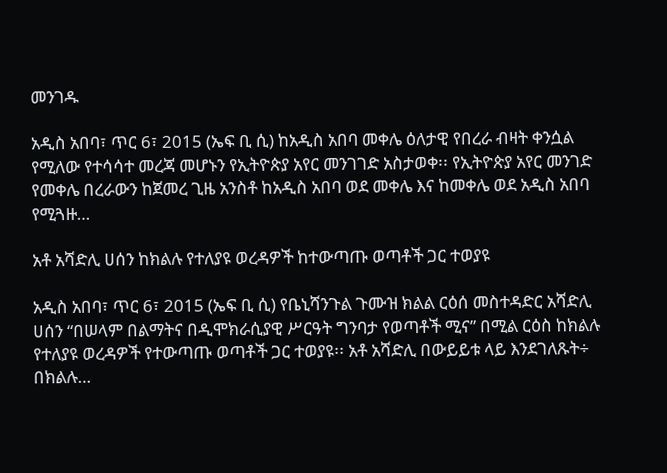መንገዱ

አዲስ አበባ፣ ጥር 6፣ 2015 (ኤፍ ቢ ሲ) ከአዲስ አበባ መቀሌ ዕለታዊ የበረራ ብዛት ቀንሷል የሚለው የተሳሳተ መረጃ መሆኑን የኢትዮጵያ አየር መንገገድ አስታወቀ፡፡ የኢትዮጵያ አየር መንገድ የመቀሌ በረራውን ከጀመረ ጊዜ አንስቶ ከአዲስ አበባ ወደ መቀሌ እና ከመቀሌ ወደ አዲስ አበባ የሚጓዙ…

አቶ አሻድሊ ሀሰን ከክልሉ የተለያዩ ወረዳዎች ከተውጣጡ ወጣቶች ጋር ተወያዩ

አዲስ አበባ፣ ጥር 6፣ 2015 (ኤፍ ቢ ሲ) የቤኒሻንጉል ጉሙዝ ክልል ርዕሰ መስተዳድር አሻድሊ ሀሰን “በሠላም በልማትና በዲሞክራሲያዊ ሥርዓት ግንባታ የወጣቶች ሚና” በሚል ርዕስ ከክልሉ የተለያዩ ወረዳዎች የተውጣጡ ወጣቶች ጋር ተወያዩ፡፡ አቶ አሻድሊ በውይይቱ ላይ እንደገለጹት÷ በክልሉ…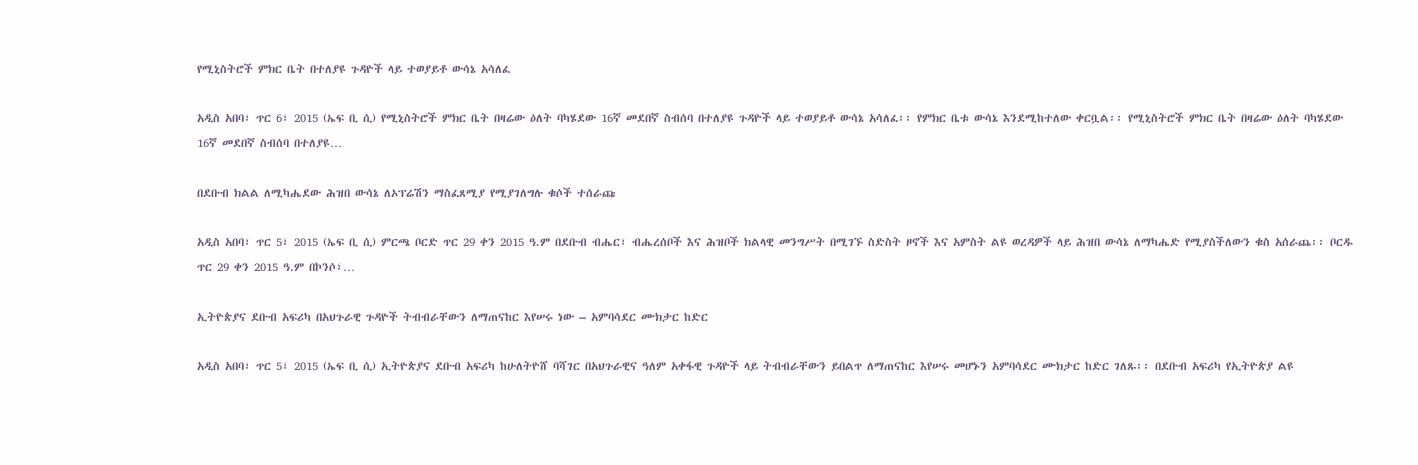የሚኒስትሮች ምክር ቤት በተለያዩ ጉዳዮች ላይ ተወያይቶ ውሳኔ አሳለፈ

አዲስ አበባ፣ ጥር 6፣ 2015 (ኤፍ ቢ ሲ) የሚኒስትሮች ምክር ቤት በዛሬው ዕለት ባካሄደው 16ኛ መደበኛ ስብሰባ በተለያዩ ጉዳዮች ላይ ተወያይቶ ውሳኔ አሳለፈ፡፡ የምክር ቤቱ ውሳኔ እንደሚከተለው ቀርቧል፡፡ የሚኒስትሮች ምክር ቤት በዛሬው ዕለት ባካሄደው 16ኛ መደበኛ ስብሰባ በተለያዩ…

በደቡብ ክልል ለሚካሔደው ሕዝበ ውሳኔ ለኦፕሬሽን ማስፈጸሚያ የሚያገለግሉ ቁሶች ተሰራጩ

አዲስ አበባ፣ ጥር 5፣ 2015 (ኤፍ ቢ ሲ) ምርጫ ቦርድ ጥር 29 ቀን 2015 ዓ.ም በደቡብ ብሔር፣ ብሔረሰቦች እና ሕዝቦች ክልላዊ መንግሥት በሚገኙ ስድስት ዞኖች እና አምስት ልዩ ወረዳዎች ላይ ሕዝበ ውሳኔ ለማካሔድ የሚያስችለውን ቁስ አሰራጨ፡፡ ቦርዱ ጥር 29 ቀን 2015 ዓ.ም በኮንሶ፣…

ኢትዮጵያና ደቡብ አፍሪካ በአህጉራዊ ጉዳዮች ትብብራቸውን ለማጠናከር እየሠሩ ነው – አምባሳደር ሙክታር ከድር

አዲስ አበባ፣ ጥር 5፣ 2015 (ኤፍ ቢ ሲ) ኢትዮጵያና ደቡብ አፍሪካ ከሁለትዮሸ ባሻገር በአህጉራዊና ዓለም አቀፋዊ ጉዳዮች ላይ ትብብራቸውን ይበልጥ ለማጠናከር እየሠሩ መሆኑን አምባሳደር ሙክታር ከድር ገለጹ፡፡ በደቡብ አፍሪካ የኢትዮጵያ ልዩ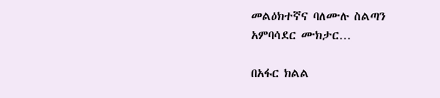መልዕክተኛና ባለሙሉ ስልጣን አምባሳደር ሙክታር…

በአፋር ክልል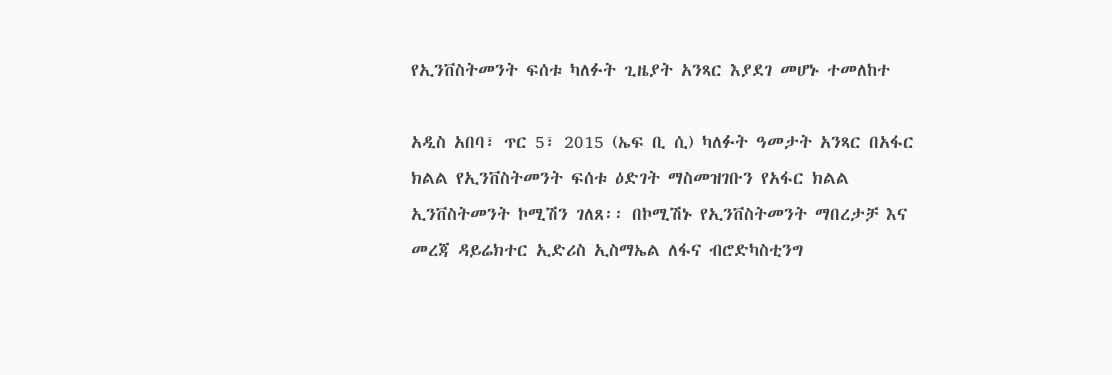የኢንቨስትመንት ፍሰቱ ካለፉት ጊዜያት አንጻር እያደገ መሆኑ ተመለከተ

አዲስ አበባ፣ ጥር 5፣ 2015 (ኤፍ ቢ ሲ) ካለፉት ዓመታት አንጻር በአፋር ክልል የኢንቨስትመንት ፍሰቱ ዕድገት ማስመዝገቡን የአፋር ክልል ኢንቨስትመንት ኮሚሽን ገለጸ፡፡ በኮሚሽኑ የኢንቨስትመንት ማበረታቻ እና መረጃ ዳይሬክተር ኢድሪስ ኢስማኤል ለፋና ብሮድካስቲንግ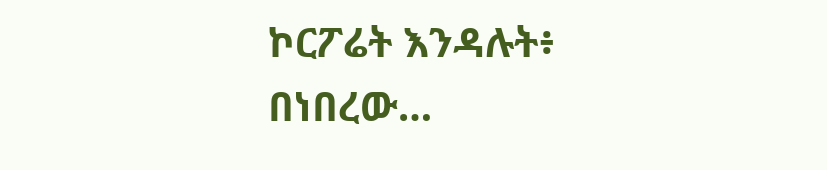ኮርፖሬት እንዳሉት፥ በነበረው…